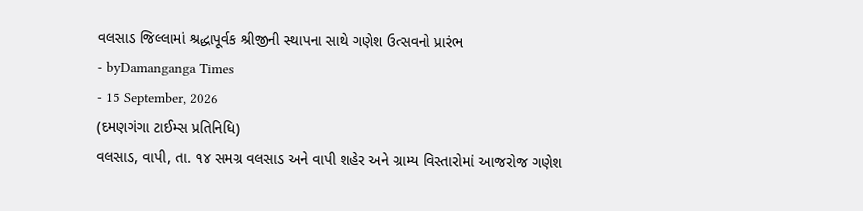વલસાડ જિલ્લામાં શ્રદ્ધાપૂર્વક શ્રીજીની સ્થાપના સાથે ગણેશ ઉત્સવનો પ્રારંભ
- byDamanganga Times
- 15 September, 2026
(દમણગંગા ટાઈમ્સ પ્રતિનિધિ)
વલસાડ, વાપી, તા. ૧૪ સમગ્ર વલસાડ અને વાપી શહેર અને ગ્રામ્ય વિસ્તારોમાં આજરોજ ગણેશ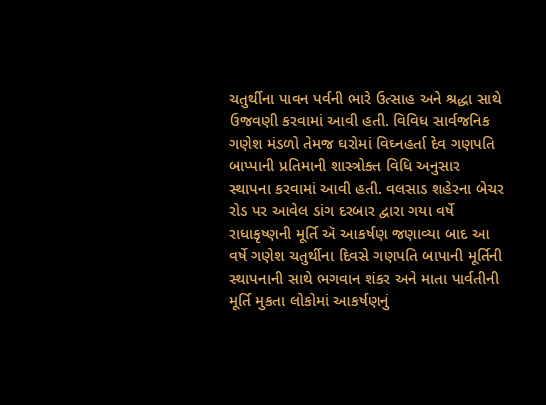ચતુર્થીના પાવન પર્વની ભારે ઉત્સાહ અને શ્રદ્ધા સાથે ઉજવણી કરવામાં આવી હતી. વિવિધ સાર્વજનિક ગણેશ મંડળો તેમજ ઘરોમાં વિઘ્નહર્તા દેવ ગણપતિ બાપ્પાની પ્રતિમાની શાસ્ત્રોક્ત વિધિ અનુસાર સ્થાપના કરવામાં આવી હતી. વલસાડ શહેરના બેચર રોડ પર આવેલ ડાંગ દરબાર દ્વારા ગયા વર્ષે રાધાકૃષ્ણની મૂર્તિ ઍ આકર્ષણ જણાવ્યા બાદ આ વર્ષે ગણેશ ચતુર્થીના દિવસે ગણપતિ બાપાની મૂર્તિની સ્થાપનાની સાથે ભગવાન શંકર અને માતા પાર્વતીની મૂર્તિ મુકતા લોકોમાં આકર્ષણનું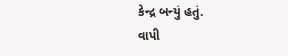કેન્દ્ર બન્યું હતું.
વાપી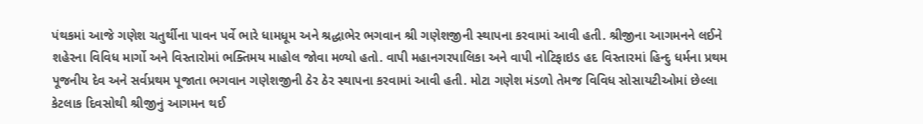પંથકમાં આજે ગણેશ ચતુર્થીના પાવન પર્વે ભારે ધામધૂમ અને શ્રદ્ધાભેર ભગવાન શ્રી ગણેશજીની સ્થાપના કરવામાં આવી હતી. શ્રીજીના આગમનને લઈને શહેરના વિવિધ માર્ગો અને વિસ્તારોમાં ભક્તિમય માહોલ જોવા મળ્યો હતો. વાપી મહાનગરપાલિકા અને વાપી નોટિફાઇડ હદ વિસ્તારમાં હિન્દુ ધર્મના પ્રથમ પૂજનીય દેવ અને સર્વપ્રથમ પૂજાતા ભગવાન ગણેશજીની ઠેર ઠેર સ્થાપના કરવામાં આવી હતી. મોટા ગણેશ મંડળો તેમજ વિવિધ સોસાયટીઓમાં છેલ્લા કેટલાક દિવસોથી શ્રીજીનું આગમન થઈ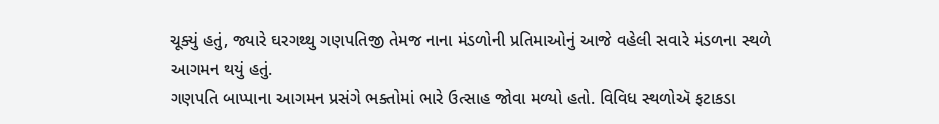ચૂક્યું હતું, જ્યારે ઘરગથ્થુ ગણપતિજી તેમજ નાના મંડળોની પ્રતિમાઓનું આજે વહેલી સવારે મંડળના સ્થળે આગમન થયું હતું.
ગણપતિ બાપ્પાના આગમન પ્રસંગે ભક્તોમાં ભારે ઉત્સાહ જોવા મળ્યો હતો. વિવિધ સ્થળોઍ ફટાકડા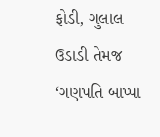ફોડી, ગુલાલ ઉડાડી તેમજ ‘ગણપતિ બાપ્પા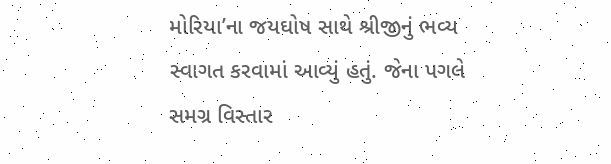મોરિયા’ના જયઘોષ સાથે શ્રીજીનું ભવ્ય સ્વાગત કરવામાં આવ્યું હતું. જેના પગલે સમગ્ર વિસ્તાર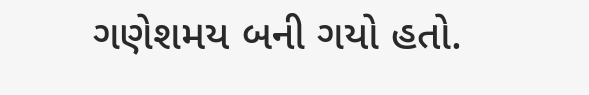ગણેશમય બની ગયો હતો.